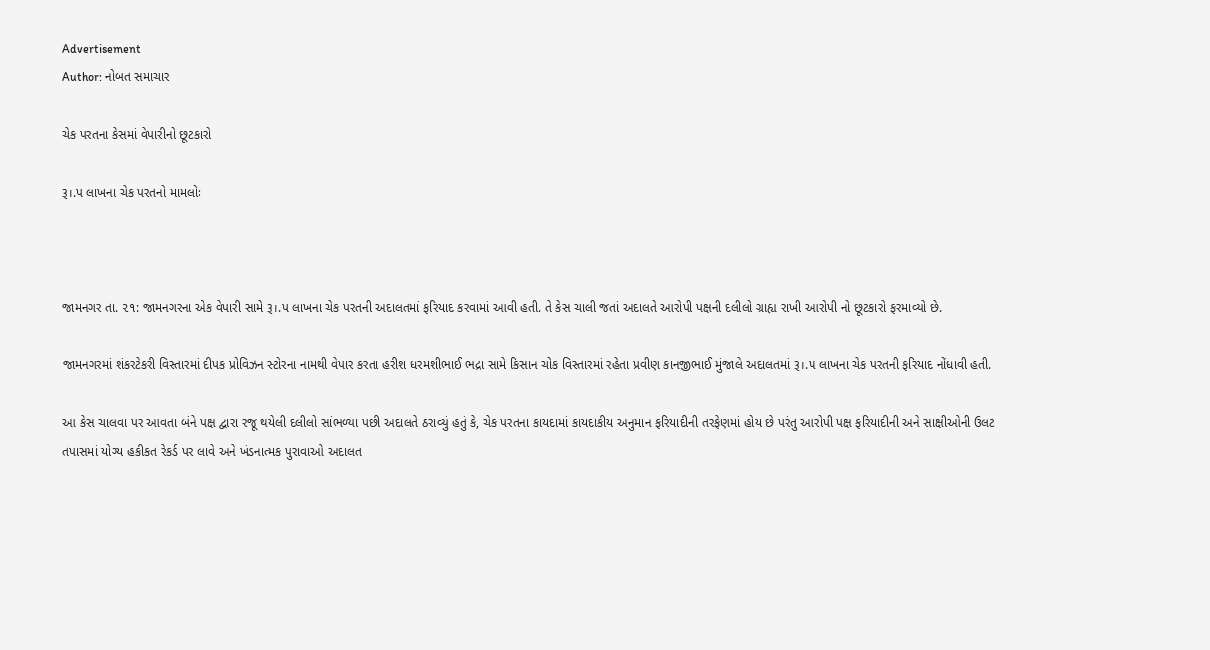Advertisement
Author: નોબત સમાચાર

ચેક પરતના કેસમાં વેપારીનો છૂટકારો

રૂ।.પ લાખના ચેક પરતનો મામલોઃ



જામનગર તા. ૨૧: જામનગરના એક વેપારી સામે રૂ।.પ લાખના ચેક પરતની અદાલતમાં ફરિયાદ કરવામાં આવી હતી. તે કેસ ચાલી જતાં અદાલતે આરોપી પક્ષની દલીલો ગ્રાહ્ય રાખી આરોપી નો છૂટકારો ફરમાવ્યો છે.

જામનગરમાં શંકરટેકરી વિસ્તારમાં દીપક પ્રોવિઝન સ્ટોરના નામથી વેપાર કરતા હરીશ ધરમશીભાઈ ભદ્રા સામે કિસાન ચોક વિસ્તારમાં રહેતા પ્રવીણ કાનજીભાઈ મુંજાલે અદાલતમાં રૂ।.૫ લાખના ચેક પરતની ફરિયાદ નોંધાવી હતી.

આ કેસ ચાલવા પર આવતા બંને પક્ષ દ્વારા રજૂ થયેલી દલીલો સાંભળ્યા પછી અદાલતે ઠરાવ્યું હતું કે, ચેક પરતના કાયદામાં કાયદાકીય અનુમાન ફરિયાદીની તરફેણમાં હોય છે પરંતુ આરોપી પક્ષ ફરિયાદીની અને સાક્ષીઓની ઉલટ તપાસમાં યોગ્ય હકીકત રેકર્ડ પર લાવે અને ખંડનાત્મક પુરાવાઓ અદાલત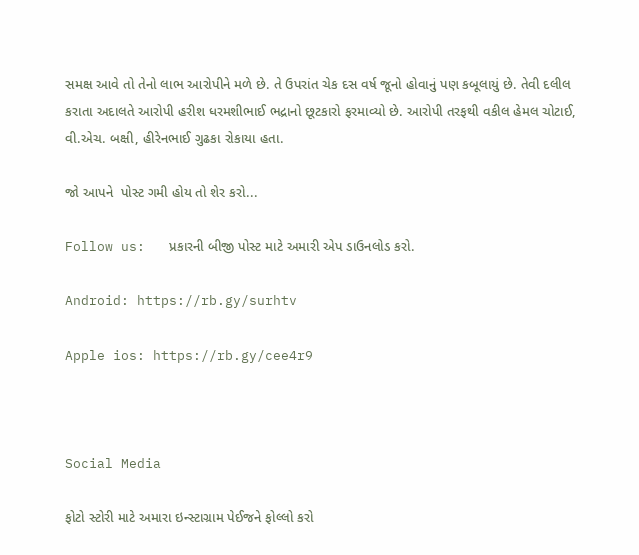સમક્ષ આવે તો તેનો લાભ આરોપીને મળે છે. તે ઉપરાંત ચેક દસ વર્ષ જૂનો હોવાનું પણ કબૂલાયું છે. તેવી દલીલ કરાતા અદાલતે આરોપી હરીશ ધરમશીભાઈ ભદ્રાનો છૂટકારો ફરમાવ્યો છે. આરોપી તરફથી વકીલ હેમલ ચોટાઈ, વી.એચ. બક્ષી, હીરેનભાઈ ગુઢકા રોકાયા હતા.

જો આપને  પોસ્ટ ગમી હોય તો શેર કરો...

Follow us:   પ્રકારની બીજી પોસ્ટ માટે અમારી એપ ડાઉનલોડ કરો.

Android: https://rb.gy/surhtv

Apple ios: https://rb.gy/cee4r9



Social Media

ફોટો સ્ટોરી માટે અમારા ઇન્સ્ટાગ્રામ પેઈજને ફોલ્લો કરો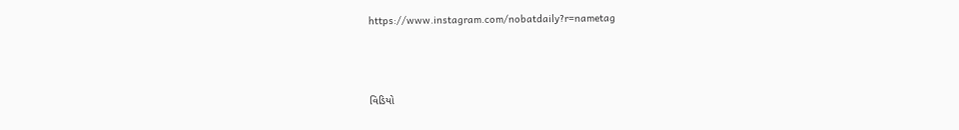https://www.instagram.com/nobatdaily?r=nametag



વિડિયો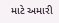માટે અમારી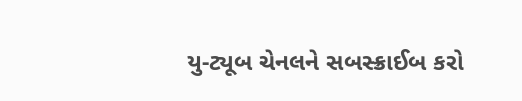યુ-ટ્યૂબ ચેનલને સબસ્ક્રાઈબ કરો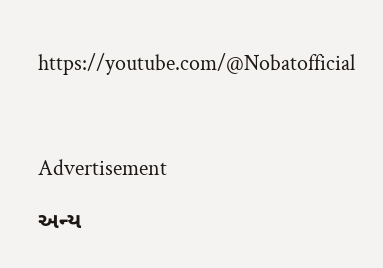https://youtube.com/@Nobatofficial



Advertisement

અન્ય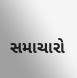સમાચારો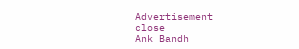Advertisement
close
Ank Bandh